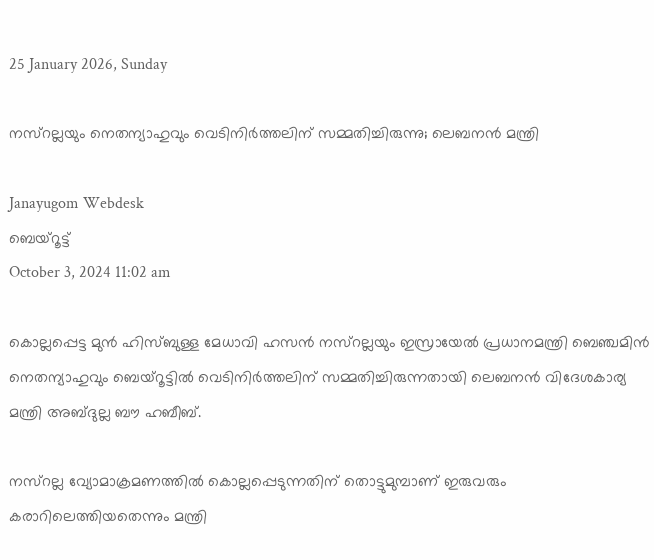25 January 2026, Sunday

നസ്‌റല്ലയും നെതന്യാഹുവും വെടിനിർത്തലിന് സമ്മതിച്ചിരുന്നു; ലെബനൻ മന്ത്രി

Janayugom Webdesk
ബെയ്റൂട്ട്
October 3, 2024 11:02 am

കൊല്ലപ്പെട്ട മുൻ ഹിസ്ബുള്ള മേധാവി ഹസൻ നസ്റല്ലയും ഇസ്രായേൽ പ്രധാനമന്ത്രി ബെഞ്ചമിൻ നെതന്യാഹുവും ബെയ്റൂട്ടിൽ വെടിനിർത്തലിന് സമ്മതിച്ചിരുന്നതായി ലെബനൻ വിദേശകാര്യ മന്ത്രി അബ്ദുല്ല ബൗ ഹബീബ്.

നസ്റല്ല വ്യോമാക്രമണത്തിൽ കൊല്ലപ്പെടുന്നതിന് തൊട്ടുമുമ്പാണ് ഇരുവരും കരാറിലെത്തിയതെന്നും മന്ത്രി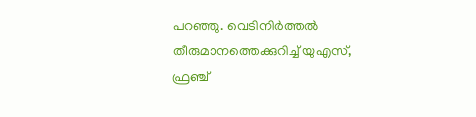പറഞ്ഞു. വെടിനിർത്തൽ തീരുമാനത്തെക്കുറിച്ച് യുഎസ്, ഫ്രഞ്ച്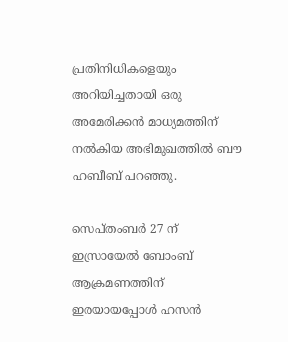പ്രതിനിധികളെയും അറിയിച്ചതായി ഒരു അമേരിക്കൻ മാധ്യമത്തിന് നല്‍കിയ അഭിമുഖത്തില്‍ ബൗ ഹബീബ് പറഞ്ഞു.

സെപ്തംബർ 27 ന് ഇസ്രായേൽ ബോംബ് ആക്രമണത്തിന് ഇരയായപ്പോൾ ഹസൻ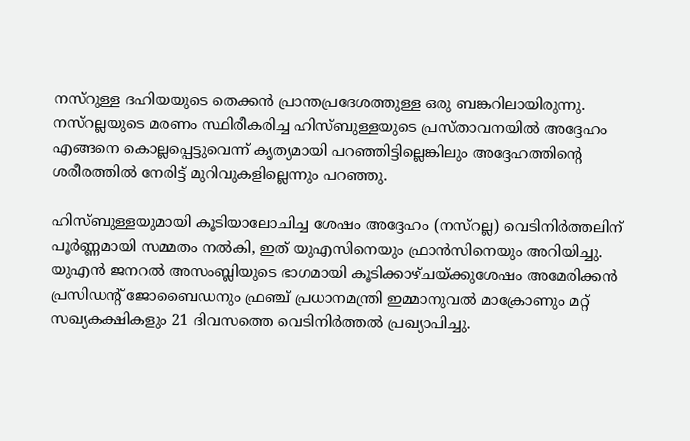നസ്‌റുള്ള ദഹിയയുടെ തെക്കൻ പ്രാന്തപ്രദേശത്തുള്ള ഒരു ബങ്കറിലായിരുന്നു. നസ്‌റല്ലയുടെ മരണം സ്ഥിരീകരിച്ച ഹിസ്ബുള്ളയുടെ പ്രസ്താവനയിൽ അദ്ദേഹം എങ്ങനെ കൊല്ലപ്പെട്ടുവെന്ന് കൃത്യമായി പറഞ്ഞിട്ടില്ലെങ്കിലും അദ്ദേഹത്തിന്റെ ശരീരത്തിൽ നേരിട്ട് മുറിവുകളില്ലെന്നും പറഞ്ഞു.

ഹിസ്ബുള്ളയുമായി കൂടിയാലോചിച്ച ശേഷം അദ്ദേഹം (നസ്‌റല്ല) വെടിനിർത്തലിന് പൂർണ്ണമായി സമ്മതം നൽകി, ഇത് യുഎസിനെയും ഫ്രാൻസിനെയും അറിയിച്ചു. യുഎൻ ജനറൽ അസംബ്ലിയുടെ ഭാഗമായി കൂടിക്കാഴ്ചയ്ക്കുശേഷം അമേരിക്കൻ പ്രസിഡന്റ് ജോബൈഡനും ഫ്രഞ്ച് പ്രധാനമന്ത്രി ഇമ്മാനുവൽ മാക്രോണും മറ്റ് സഖ്യകക്ഷികളും 21 ദിവസത്തെ വെടിനിർത്തൽ പ്രഖ്യാപിച്ചു.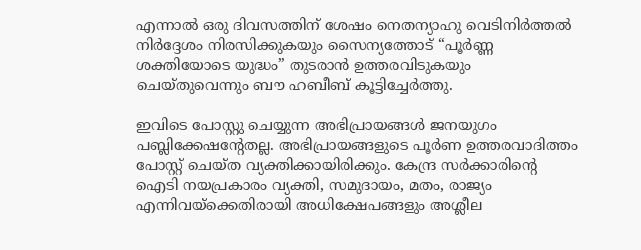എന്നാൽ ഒരു ദിവസത്തിന് ശേഷം നെതന്യാഹു വെടിനിർത്തൽ നിർദ്ദേശം നിരസിക്കുകയും സൈന്യത്തോട് “പൂർണ്ണ ശക്തിയോടെ യുദ്ധം” തുടരാൻ ഉത്തരവിടുകയും ചെയ്തുവെന്നും ബൗ ഹബീബ് കൂട്ടിച്ചേര്‍ത്തു.

ഇവിടെ പോസ്റ്റു ചെയ്യുന്ന അഭിപ്രായങ്ങള്‍ ജനയുഗം പബ്ലിക്കേഷന്റേതല്ല. അഭിപ്രായങ്ങളുടെ പൂര്‍ണ ഉത്തരവാദിത്തം പോസ്റ്റ് ചെയ്ത വ്യക്തിക്കായിരിക്കും. കേന്ദ്ര സര്‍ക്കാരിന്റെ ഐടി നയപ്രകാരം വ്യക്തി, സമുദായം, മതം, രാജ്യം എന്നിവയ്‌ക്കെതിരായി അധിക്ഷേപങ്ങളും അശ്ലീല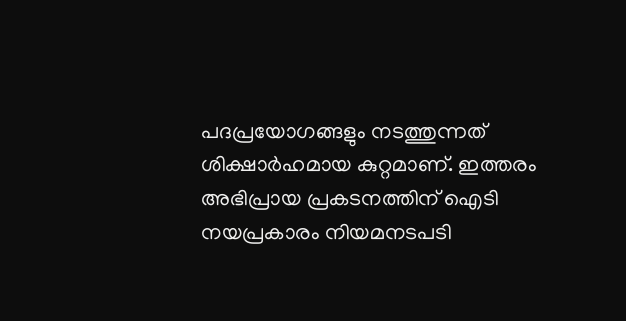പദപ്രയോഗങ്ങളും നടത്തുന്നത് ശിക്ഷാര്‍ഹമായ കുറ്റമാണ്. ഇത്തരം അഭിപ്രായ പ്രകടനത്തിന് ഐടി നയപ്രകാരം നിയമനടപടി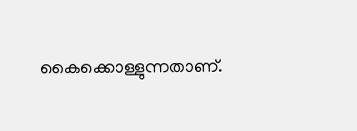കൈക്കൊള്ളുന്നതാണ്.